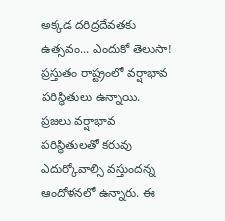అక్కడ దరిద్రదేవతకు ఉత్సవం... ఎందుకో తెలుసా!
ప్రస్తుతం రాష్ట్రంలో వర్షాభావ పరిస్థితులు ఉన్నాయి. ప్రజలు వర్షాభావ పరిస్థితులతో కరువు ఎదుర్కోవాల్సి వస్తుందన్న ఆందోళనలో ఉన్నారు. ఈ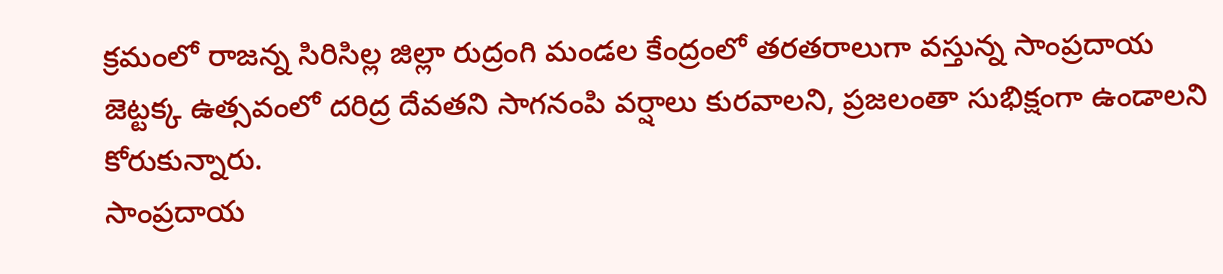క్రమంలో రాజన్న సిరిసిల్ల జిల్లా రుద్రంగి మండల కేంద్రంలో తరతరాలుగా వస్తున్న సాంప్రదాయ జెట్టక్క ఉత్సవంలో దరిద్ర దేవతని సాగనంపి వర్షాలు కురవాలని, ప్రజలంతా సుభిక్షంగా ఉండాలని కోరుకున్నారు.
సాంప్రదాయ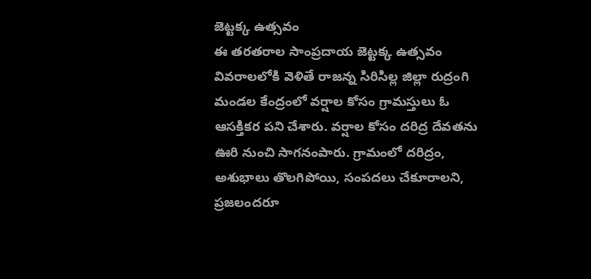జెట్టక్క ఉత్సవం
ఈ తరతరాల సాంప్రదాయ జెట్టక్క ఉత్సవం వివరాలలోకి వెళితే రాజన్న సిరిసిల్ల జిల్లా రుద్రంగి మండల కేంద్రంలో వర్షాల కోసం గ్రామస్తులు ఓ ఆసక్తికర పని చేశారు. వర్షాల కోసం దరిద్ర దేవతను ఊరి నుంచి సాగనంపారు. గ్రామంలో దరిద్రం, అశుభాలు తొలగిపోయి, సంపదలు చేకూరాలని, ప్రజలందరూ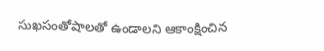సుఖసంతోషాలతో ఉండాలని ఆకాంక్షించిన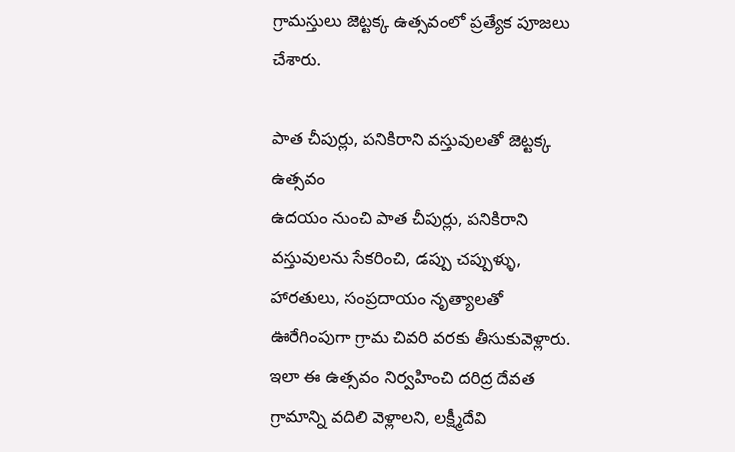గ్రామస్తులు జెట్టక్క ఉత్సవంలో ప్రత్యేక పూజలు చేశారు.

పాత చీపుర్లు, పనికిరాని వస్తువులతో జెట్టక్క ఉత్సవం
ఉదయం నుంచి పాత చీపుర్లు, పనికిరాని వస్తువులను సేకరించి, డప్పు చప్పుళ్ళు, హారతులు, సంప్రదాయం నృత్యాలతో ఊరేగింపుగా గ్రామ చివరి వరకు తీసుకువెళ్లారు. ఇలా ఈ ఉత్సవం నిర్వహించి దరిద్ర దేవత గ్రామాన్ని వదిలి వెళ్లాలని, లక్ష్మీదేవి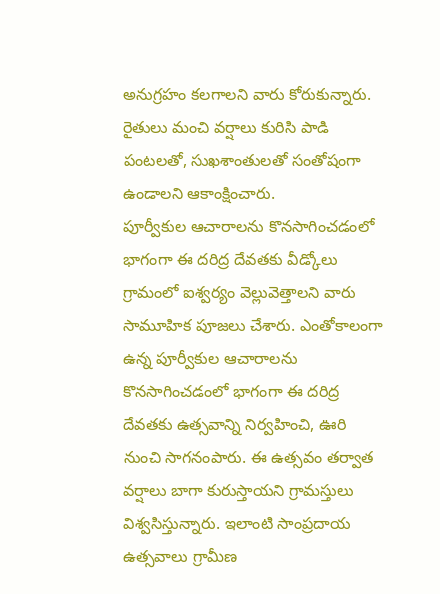అనుగ్రహం కలగాలని వారు కోరుకున్నారు. రైతులు మంచి వర్షాలు కురిసి పాడి పంటలతో, సుఖశాంతులతో సంతోషంగా ఉండాలని ఆకాంక్షించారు.
పూర్వీకుల ఆచారాలను కొనసాగించడంలో భాగంగా ఈ దరిద్ర దేవతకు వీడ్కోలు
గ్రామంలో ఐశ్వర్యం వెల్లువెత్తాలని వారు సామూహిక పూజలు చేశారు. ఎంతోకాలంగా ఉన్న పూర్వీకుల ఆచారాలను కొనసాగించడంలో భాగంగా ఈ దరిద్ర దేవతకు ఉత్సవాన్ని నిర్వహించి, ఊరి నుంచి సాగనంపారు. ఈ ఉత్సవం తర్వాత వర్షాలు బాగా కురుస్తాయని గ్రామస్తులు విశ్వసిస్తున్నారు. ఇలాంటి సాంప్రదాయ ఉత్సవాలు గ్రామీణ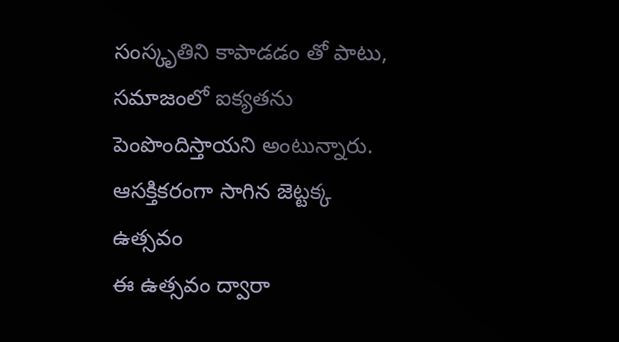సంస్కృతిని కాపాడడం తో పాటు, సమాజంలో ఐక్యతను పెంపొందిస్తాయని అంటున్నారు.
ఆసక్తికరంగా సాగిన జెట్టక్క ఉత్సవం
ఈ ఉత్సవం ద్వారా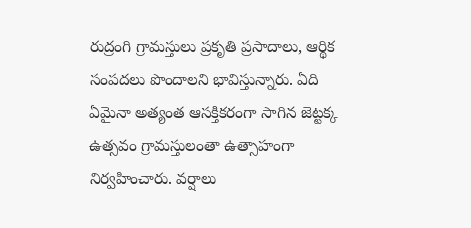రుద్రంగి గ్రామస్తులు ప్రకృతి ప్రసాదాలు, ఆర్థిక సంపదలు పొందాలని భావిస్తున్నారు. ఏది ఏమైనా అత్యంత ఆసక్తికరంగా సాగిన జెట్టక్క ఉత్సవం గ్రామస్తులంతా ఉత్సాహంగా నిర్వహించారు. వర్షాలు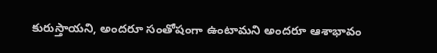కురుస్తాయని, అందరూ సంతోషంగా ఉంటామని అందరూ ఆశాభావం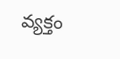వ్యక్తం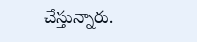చేస్తున్నారు.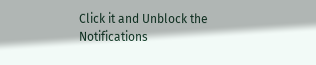Click it and Unblock the Notifications